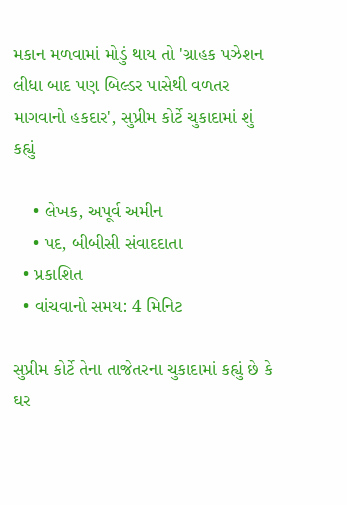મકાન મળવામાં મોડું થાય તો 'ગ્રાહક પઝેશન લીધા બાદ પણ બિલ્ડર પાસેથી વળતર માગવાનો હકદાર', સુપ્રીમ કોર્ટે ચુકાદામાં શું કહ્યું

    • લેખક, અપૂર્વ અમીન
    • પદ, બીબીસી સંવાદદાતા
  • પ્રકાશિત
  • વાંચવાનો સમય: 4 મિનિટ

સુપ્રીમ કોર્ટે તેના તાજેતરના ચુકાદામાં કહ્યું છે કે ઘર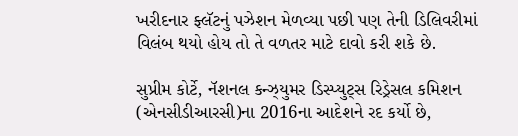ખરીદનાર ફ્લૅટનું પઝેશન મેળવ્યા પછી પણ તેની ડિલિવરીમાં વિલંબ થયો હોય તો તે વળતર માટે દાવો કરી શકે છે.

સુપ્રીમ કોર્ટે, નૅશનલ કન્ઝ્યુમર ડિસ્પ્યુટ્સ રિડ્રેસલ કમિશન (એનસીડીઆરસી)ના 2016ના આદેશને રદ કર્યો છે,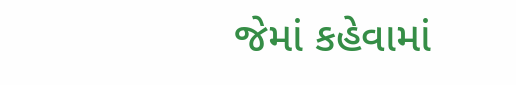જેમાં કહેવામાં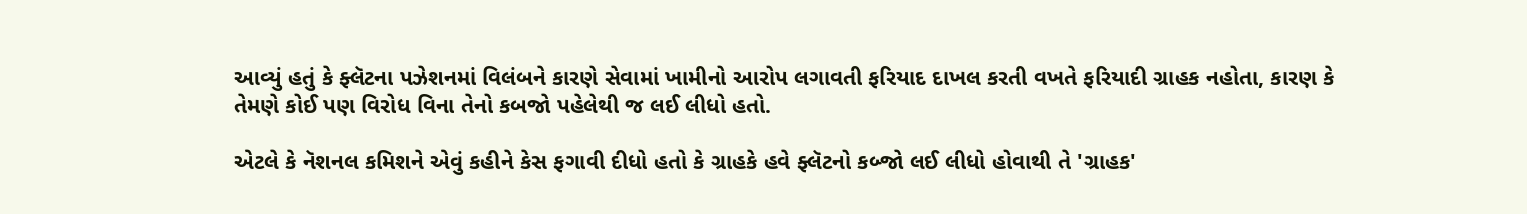આવ્યું હતું કે ફ્લૅટના પઝેશનમાં વિલંબને કારણે સેવામાં ખામીનો આરોપ લગાવતી ફરિયાદ દાખલ કરતી વખતે ફરિયાદી ગ્રાહક નહોતા, કારણ કે તેમણે કોઈ પણ વિરોધ વિના તેનો કબજો પહેલેથી જ લઈ લીધો હતો.

એટલે કે નૅશનલ કમિશને એવું કહીને કેસ ફગાવી દીધો હતો કે ગ્રાહકે હવે ફ્લૅટનો કબ્જો લઈ લીધો હોવાથી તે 'ગ્રાહક'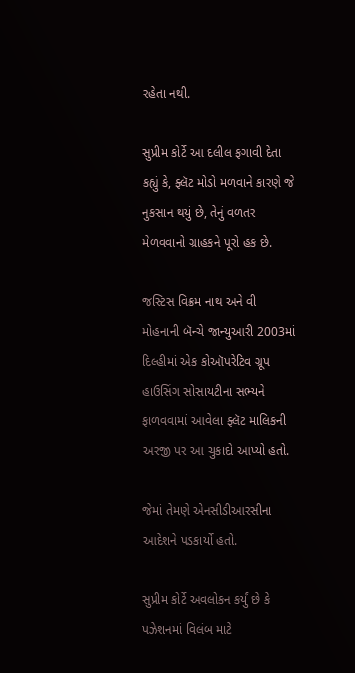રહેતા નથી.

સુપ્રીમ કોર્ટે આ દલીલ ફગાવી દેતા કહ્યું કે, ફ્લૅટ મોડો મળવાને કારણે જે નુકસાન થયું છે, તેનું વળતર મેળવવાનો ગ્રાહકને પૂરો હક છે.

જસ્ટિસ વિક્રમ નાથ અને વી મોહનાની બૅન્ચે જાન્યુઆરી 2003માં દિલ્હીમાં એક કોઑપરેટિવ ગ્રૂપ હાઉસિંગ સોસાયટીના સભ્યને ફાળવવામાં આવેલા ફ્લૅટ માલિકની અરજી પર આ ચુકાદો આપ્યો હતો.

જેમાં તેમણે એનસીડીઆરસીના આદેશને પડકાર્યો હતો.

સુપ્રીમ કોર્ટે અવલોકન કર્યું છે કે પઝેશનમાં વિલંબ માટે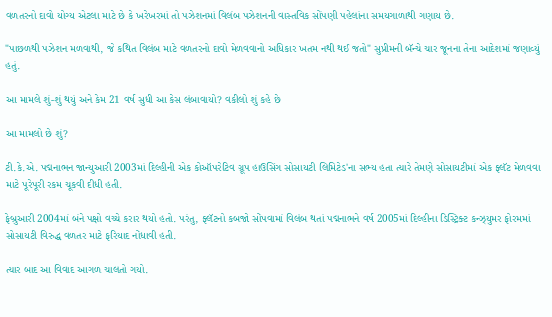વળતરનો દાવો યોગ્ય એટલા માટે છે કે ખરેખરમાં તો પઝેશનમાં વિલંબ પઝેશનની વાસ્તવિક સોંપણી પહેલાંના સમયગાળાથી ગણાય છે.

"પાછળથી પઝેશન મળવાથી, જે કથિત વિલંબ માટે વળતરનો દાવો મેળવવાનો અધિકાર ખતમ નથી થઈ જતો" સુપ્રીમની બૅન્ચે ચાર જૂનના તેના આદેશમાં જણાવ્યું હતું.

આ મામલે શું-શું થયું અને કેમ 21 વર્ષ સુધી આ કેસ લંબાવાયો? વકીલો શું કહે છે

આ મામલો છે શું?

ટી.કે.એ. પદ્મનાભન જાન્યુઆરી 2003માં દિલ્હીની એક કોઑપરેટિવ ગ્રૂપ હાઉસિંગ સોસાયટી લિમિટેડ'ના સભ્ય હતા ત્યારે તેમણે સોસાયટીમાં એક ફ્લૅટ મેળવવા માટે પૂરેપૂરી રકમ ચૂકવી દીધી હતી.

ફેબ્રુઆરી 2004માં બંને પક્ષો વચ્ચે કરાર થયો હતો. પરંતુ, ફ્લૅટનો કબજો સોંપવામાં વિલંબ થતાં પદ્મનાભને વર્ષ 2005માં દિલ્હીના ડિસ્ટ્રિક્ટ કન્ઝ્યુમર ફોરમમાં સોસાયટી વિરુદ્ધ વળતર માટે ફરિયાદ નોંધાવી હતી.

ત્યાર બાદ આ વિવાદ આગળ ચાલતો ગયો.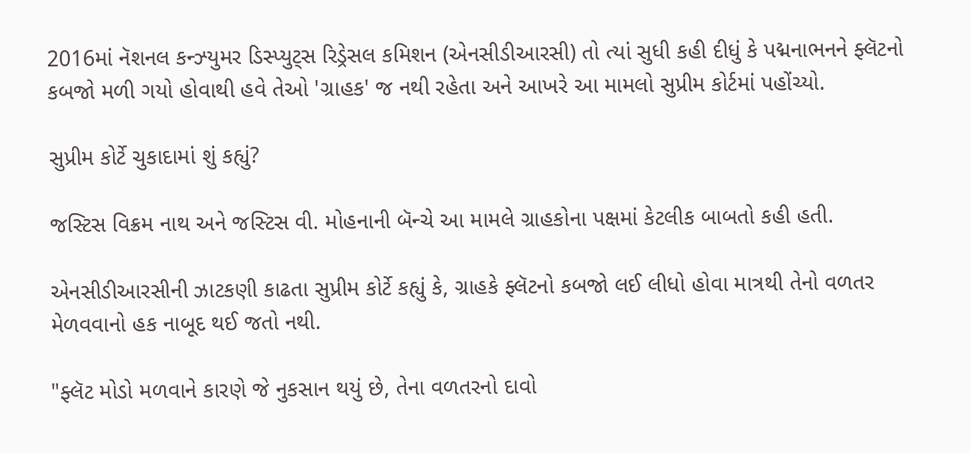2016માં નૅશનલ કન્ઝ્યુમર ડિસ્પ્યુટ્સ રિડ્રેસલ કમિશન (એનસીડીઆરસી) તો ત્યાં સુધી કહી દીધું કે પદ્મનાભનને ફ્લૅટનો કબજો મળી ગયો હોવાથી હવે તેઓ 'ગ્રાહક' જ નથી રહેતા અને આખરે આ મામલો સુપ્રીમ કોર્ટમાં પહોંચ્યો.

સુપ્રીમ કોર્ટે ચુકાદામાં શું કહ્યું?

જસ્ટિસ વિક્રમ નાથ અને જસ્ટિસ વી. મોહનાની બૅન્ચે આ મામલે ગ્રાહકોના પક્ષમાં કેટલીક બાબતો કહી હતી.

એનસીડીઆરસીની ઝાટકણી કાઢતા સુપ્રીમ કોર્ટે કહ્યું કે, ગ્રાહકે ફ્લૅટનો કબજો લઈ લીધો હોવા માત્રથી તેનો વળતર મેળવવાનો હક નાબૂદ થઈ જતો નથી.

"ફ્લૅટ મોડો મળવાને કારણે જે નુકસાન થયું છે, તેના વળતરનો દાવો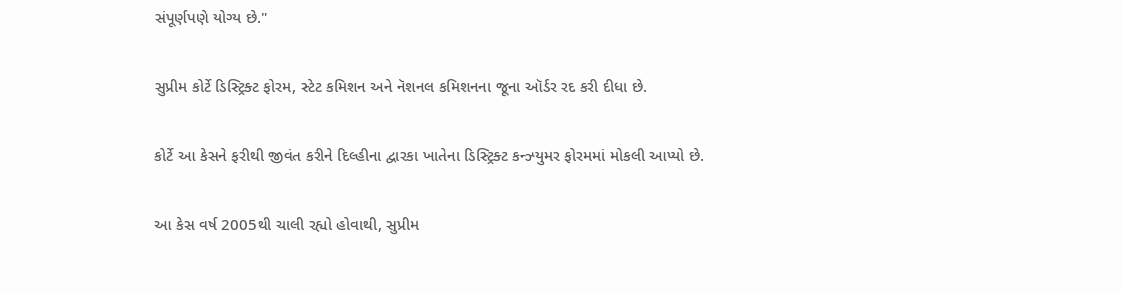સંપૂર્ણપણે યોગ્ય છે."

સુપ્રીમ કોર્ટે ડિસ્ટ્રિક્ટ ફોરમ, સ્ટેટ કમિશન અને નૅશનલ કમિશનના જૂના ઑર્ડર રદ કરી દીધા છે.

કોર્ટે આ કેસને ફરીથી જીવંત કરીને દિલ્હીના દ્વારકા ખાતેના ડિસ્ટ્રિક્ટ કન્ઝ્યુમર ફોરમમાં મોકલી આપ્યો છે.

આ કેસ વર્ષ 2005થી ચાલી રહ્યો હોવાથી, સુપ્રીમ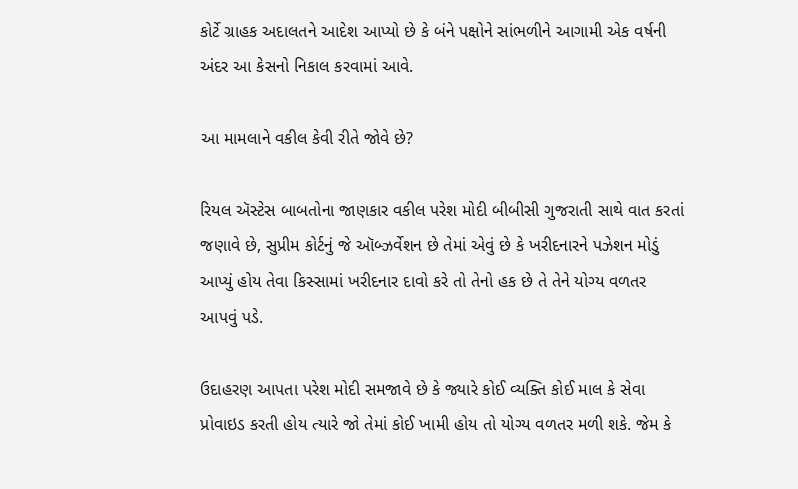કોર્ટે ગ્રાહક અદાલતને આદેશ આપ્યો છે કે બંને પક્ષોને સાંભળીને આગામી એક વર્ષની અંદર આ કેસનો નિકાલ કરવામાં આવે.

આ મામલાને વકીલ કેવી રીતે જોવે છે?

રિયલ ઍસ્ટેસ બાબતોના જાણકાર વકીલ પરેશ મોદી બીબીસી ગુજરાતી સાથે વાત કરતાં જણાવે છે, સુપ્રીમ કોર્ટનું જે ઑબ્ઝર્વેશન છે તેમાં એવું છે કે ખરીદનારને પઝેશન મોડું આપ્યું હોય તેવા કિસ્સામાં ખરીદનાર દાવો કરે તો તેનો હક છે તે તેને યોગ્ય વળતર આપવું પડે.

ઉદાહરણ આપતા પરેશ મોદી સમજાવે છે કે જ્યારે કોઈ વ્યક્તિ કોઈ માલ કે સેવા પ્રોવાઇડ કરતી હોય ત્યારે જો તેમાં કોઈ ખામી હોય તો યોગ્ય વળતર મળી શકે. જેમ કે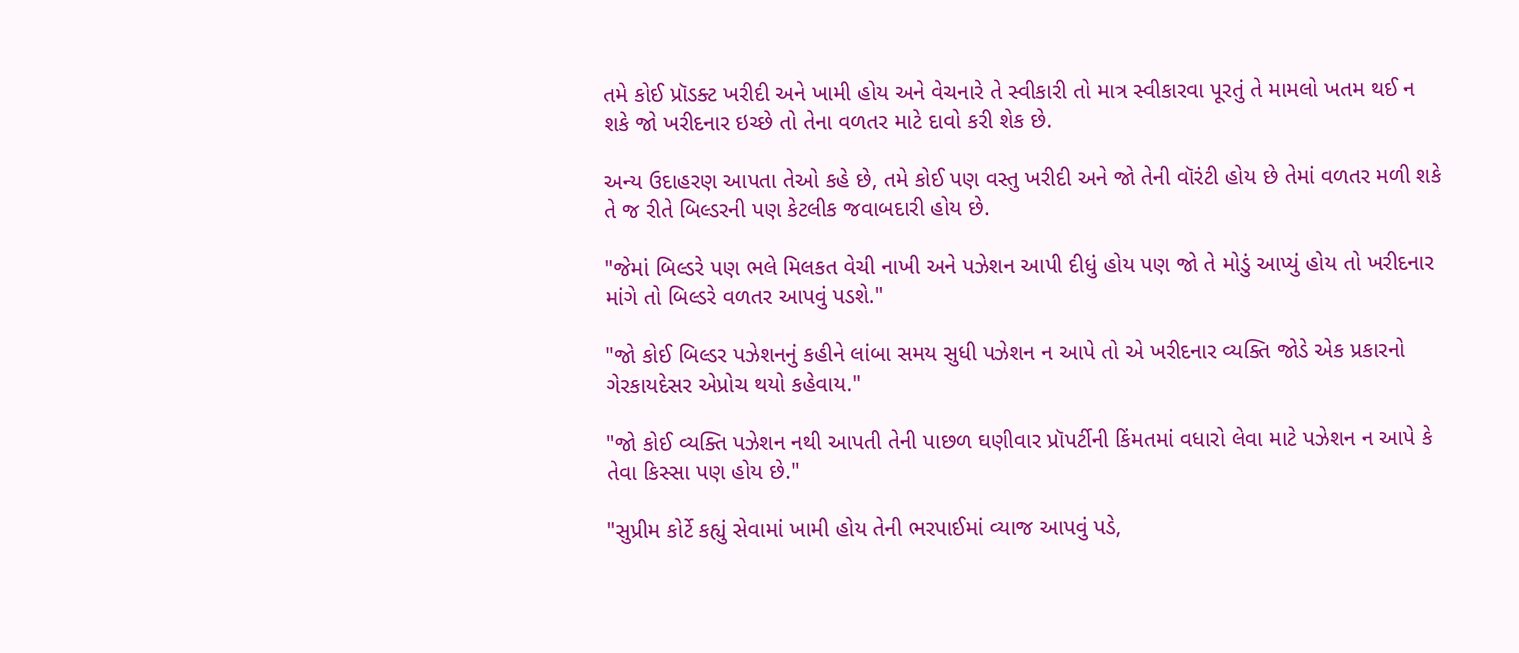તમે કોઈ પ્રૉડક્ટ ખરીદી અને ખામી હોય અને વેચનારે તે સ્વીકારી તો માત્ર સ્વીકારવા પૂરતું તે મામલો ખતમ થઈ ન શકે જો ખરીદનાર ઇચ્છે તો તેના વળતર માટે દાવો કરી શેક છે.

અન્ય ઉદાહરણ આપતા તેઓ કહે છે, તમે કોઈ પણ વસ્તુ ખરીદી અને જો તેની વૉરંટી હોય છે તેમાં વળતર મળી શકે તે જ રીતે બિલ્ડરની પણ કેટલીક જવાબદારી હોય છે.

"જેમાં બિલ્ડરે પણ ભલે મિલકત વેચી નાખી અને પઝેશન આપી દીધું હોય પણ જો તે મોડું આપ્યું હોય તો ખરીદનાર માંગે તો બિલ્ડરે વળતર આપવું પડશે."

"જો કોઈ બિલ્ડર પઝેશનનું કહીને લાંબા સમય સુધી પઝેશન ન આપે તો એ ખરીદનાર વ્યક્તિ જોડે એક પ્રકારનો ગેરકાયદેસર એપ્રોચ થયો કહેવાય."

"જો કોઈ વ્યક્તિ પઝેશન નથી આપતી તેની પાછળ ઘણીવાર પ્રૉપર્ટીની કિંમતમાં વધારો લેવા માટે પઝેશન ન આપે કે તેવા કિસ્સા પણ હોય છે."

"સુપ્રીમ કોર્ટે કહ્યું સેવામાં ખામી હોય તેની ભરપાઈમાં વ્યાજ આપવું પડે,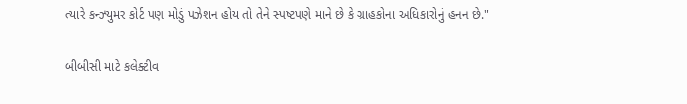ત્યારે કન્ઝ્યુમર કોર્ટ પણ મોડું પઝેશન હોય તો તેને સ્પષ્ટપણે માને છે કે ગ્રાહકોના અધિકારોનું હનન છે."

બીબીસી માટે કલેક્ટીવ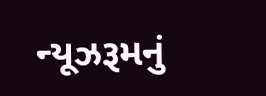ન્યૂઝરૂમનું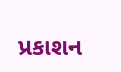પ્રકાશન